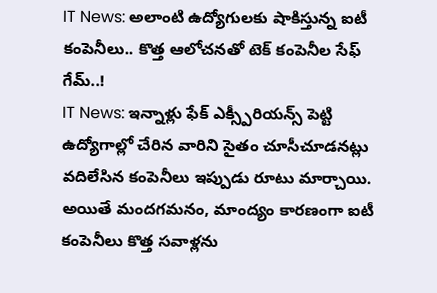IT News: అలాంటి ఉద్యోగులకు షాకిస్తున్న ఐటీ కంపెనీలు.. కొత్త ఆలోచనతో టెక్ కంపెనీల సేఫ్ గేమ్..!
IT News: ఇన్నాళ్లు ఫేక్ ఎక్స్పీరియన్స్ పెట్టి ఉద్యోగాల్లో చేరిన వారిని సైతం చూసీచూడనట్లు వదిలేసిన కంపెనీలు ఇప్పుడు రూటు మార్చాయి. అయితే మందగమనం, మాంద్యం కారణంగా ఐటీ కంపెనీలు కొత్త సవాళ్లను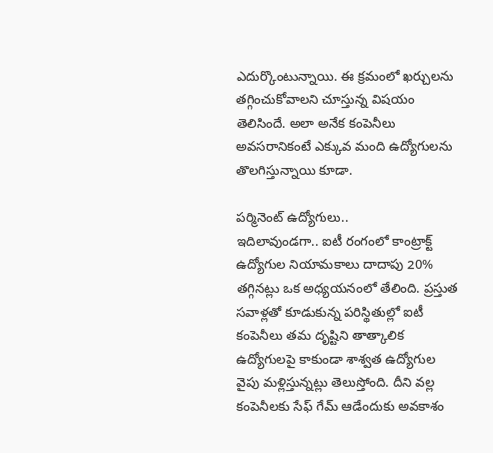ఎదుర్కొంటున్నాయి. ఈ క్రమంలో ఖర్చులను తగ్గించుకోవాలని చూస్తున్న విషయం తెలిసిందే. అలా అనేక కంపెనీలు అవసరానికంటే ఎక్కువ మంది ఉద్యోగులను తొలగిస్తున్నాయి కూడా.

పర్మినెంట్ ఉద్యోగులు..
ఇదిలావుండగా.. ఐటీ రంగంలో కాంట్రాక్ట్ ఉద్యోగుల నియామకాలు దాదాపు 20% తగ్గినట్లు ఒక అధ్యయనంలో తేలింది. ప్రస్తుత సవాళ్లతో కూడుకున్న పరిస్థితుల్లో ఐటీ కంపెనీలు తమ దృష్టిని తాత్కాలిక ఉద్యోగులపై కాకుండా శాశ్వత ఉద్యోగుల వైపు మళ్లిస్తున్నట్లు తెలుస్తోంది. దీని వల్ల కంపెనీలకు సేఫ్ గేమ్ ఆడేందుకు అవకాశం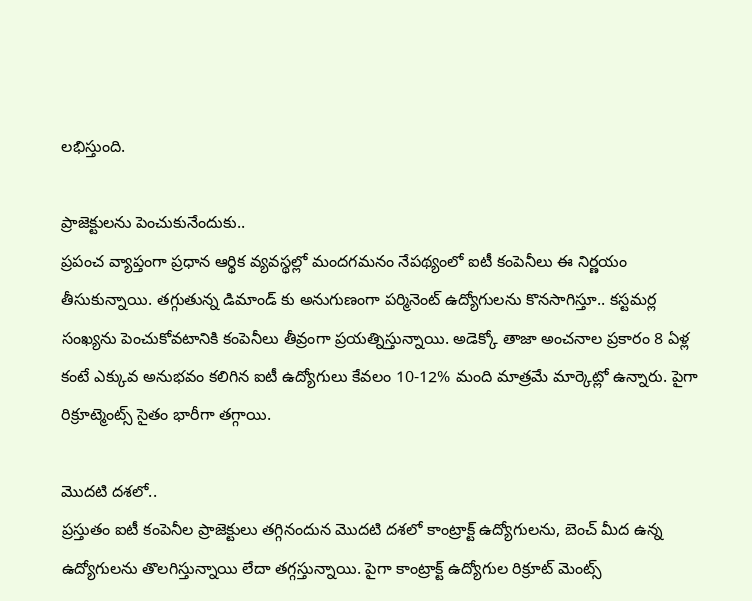లభిస్తుంది.

ప్రాజెక్టులను పెంచుకునేందుకు..
ప్రపంచ వ్యాప్తంగా ప్రధాన ఆర్థిక వ్యవస్థల్లో మందగమనం నేపథ్యంలో ఐటీ కంపెనీలు ఈ నిర్ణయం తీసుకున్నాయి. తగ్గుతున్న డిమాండ్ కు అనుగుణంగా పర్మినెంట్ ఉద్యోగులను కొనసాగిస్తూ.. కస్టమర్ల సంఖ్యను పెంచుకోవటానికి కంపెనీలు తీవ్రంగా ప్రయత్నిస్తున్నాయి. అడెక్కో తాజా అంచనాల ప్రకారం 8 ఏళ్ల కంటే ఎక్కువ అనుభవం కలిగిన ఐటీ ఉద్యోగులు కేవలం 10-12% మంది మాత్రమే మార్కెట్లో ఉన్నారు. పైగా రిక్రూట్మెంట్స్ సైతం భారీగా తగ్గాయి.

మెుదటి దశలో..
ప్రస్తుతం ఐటీ కంపెనీల ప్రాజెక్టులు తగ్గినందున మెుదటి దశలో కాంట్రాక్ట్ ఉద్యోగులను, బెంచ్ మీద ఉన్న ఉద్యోగులను తొలగిస్తున్నాయి లేదా తగ్గస్తున్నాయి. పైగా కాంట్రాక్ట్ ఉద్యోగుల రిక్రూట్ మెంట్స్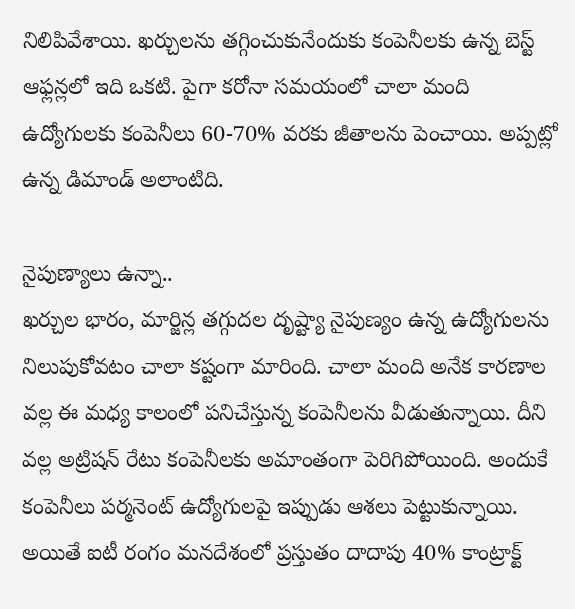నిలిపివేశాయి. ఖర్చులను తగ్గించుకునేందుకు కంపెనీలకు ఉన్న బెస్ట్ ఆఫ్లన్లలో ఇది ఒకటి. పైగా కరోనా సమయంలో చాలా మంది ఉద్యోగులకు కంపెనీలు 60-70% వరకు జీతాలను పెంచాయి. అప్పట్లో ఉన్న డిమాండ్ అలాంటిది.

నైపుణ్యాలు ఉన్నా..
ఖర్చుల భారం, మార్జిన్ల తగ్గుదల దృష్ట్యా నైపుణ్యం ఉన్న ఉద్యోగులను నిలుపుకోవటం చాలా కష్టంగా మారింది. చాలా మంది అనేక కారణాల వల్ల ఈ మధ్య కాలంలో పనిచేస్తున్న కంపెనీలను వీడుతున్నాయి. దీని వల్ల అట్రిషన్ రేటు కంపెనీలకు అమాంతంగా పెరిగిపోయింది. అందుకే కంపెనీలు పర్మనెంట్ ఉద్యోగులపై ఇప్పుడు ఆశలు పెట్టుకున్నాయి. అయితే ఐటీ రంగం మనదేశంలో ప్రస్తుతం దాదాపు 40% కాంట్రాక్ట్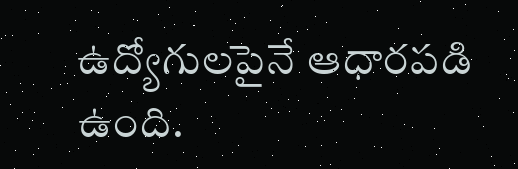ఉద్యోగులపైనే ఆధారపడి ఉంది.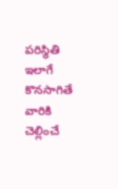పరిస్థితి ఇలాగే కొనసాగితే వారికి చెల్లించే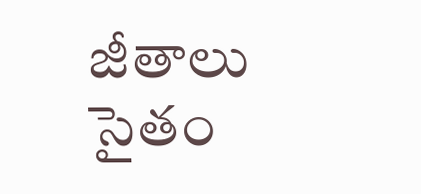జీతాలు సైతం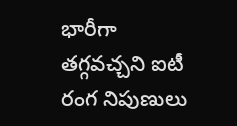భారీగా తగ్గవచ్చని ఐటీ రంగ నిపుణులు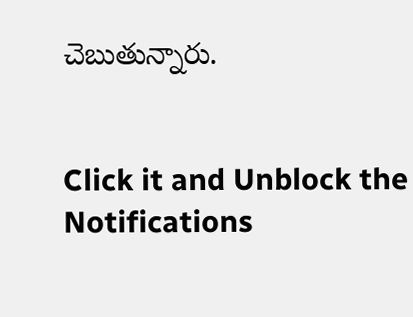చెబుతున్నారు.


Click it and Unblock the Notifications